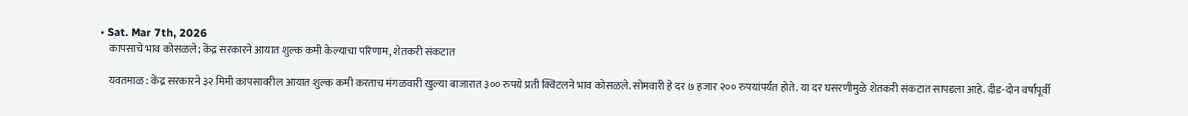• Sat. Mar 7th, 2026
    कापसाचे भाव कोसळले; केंद्र सरकारने आयात शुल्क कमी केल्याचा परिणाम, शेतकरी संकटात

    यवतमाळ: केंद्र सरकारने ३२ मिमी कापसावरील आयात शुल्क कमी करताच मंगळवारी खुल्या बाजारात ३०० रुपये प्रती क्विंटलने भाव कोसळले. सोमवारी हे दर ७ हजार २०० रुपयांपर्यंत होते. या दर घसरणीमुळे शेतकरी संकटात सापडला आहे. दीड-दोन वर्षांपूर्वी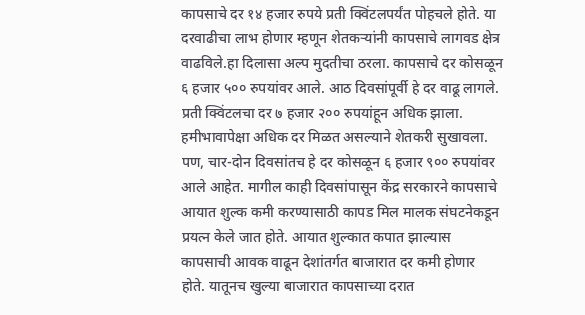कापसाचे दर १४ हजार रुपये प्रती क्विंटलपर्यंत पोहचले होते. या दरवाढीचा लाभ होणार म्हणून शेतकऱ्यांनी कापसाचे लागवड क्षेत्र वाढविले.हा दिलासा अल्प मुदतीचा ठरला. कापसाचे दर कोसळून ६ हजार ५०० रुपयांवर आले. आठ दिवसांपूर्वी हे दर वाढू लागले. प्रती क्विंटलचा दर ७ हजार २०० रुपयांहून अधिक झाला. हमीभावापेक्षा अधिक दर मिळत असल्याने शेतकरी सुखावला. पण, चार-दोन दिवसांतच हे दर कोसळून ६ हजार ९०० रुपयांवर आले आहेत. मागील काही दिवसांपासून केंद्र सरकारने कापसाचे आयात शुल्क कमी करण्यासाठी कापड मिल मालक संघटनेकडून प्रयत्न केले जात होते. आयात शुल्कात कपात झाल्यास कापसाची आवक वाढून देशांतर्गत बाजारात दर कमी होणार होते. यातूनच खुल्या बाजारात कापसाच्या दरात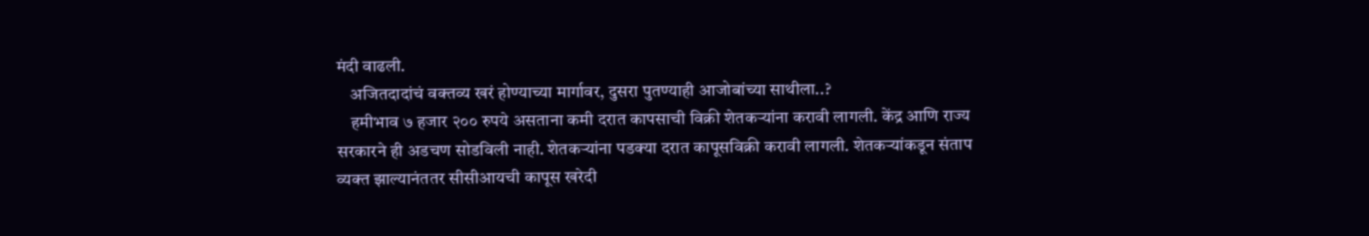मंदी वाढली.
    अजितदादांचं वक्तव्य खरं होण्याच्या मार्गावर, दुसरा पुतण्याही आजोबांच्या साथीला..?
    हमीभाव ७ हजार २०० रुपये असताना कमी दरात कापसाची विक्री शेतकऱ्यांना करावी लागली. केंद्र आणि राज्य सरकारने ही अडचण सोडविली नाही. शेतकऱ्यांना पडक्या दरात कापूसविक्री करावी लागली. शेतकऱ्यांकडून संताप व्यक्त झाल्यानंततर सीसीआयची कापूस खरेदी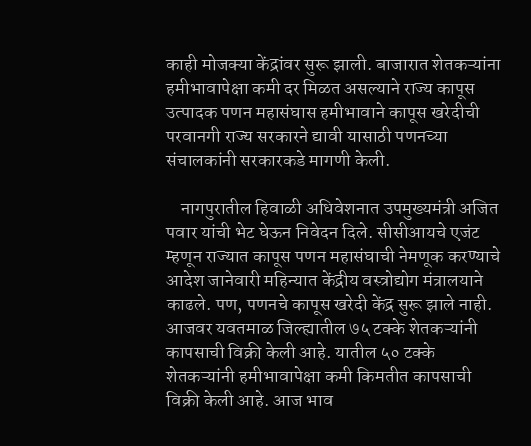काही मोजक्या केंद्रांवर सुरू झाली. बाजारात शेतकऱ्यांना हमीभावापेक्षा कमी दर मिळत असल्याने राज्य कापूस उत्पादक पणन महासंघास हमीभावाने कापूस खरेदीची परवानगी राज्य सरकारने द्यावी यासाठी पणनच्या संचालकांनी सरकारकडे मागणी केली.

    नागपुरातील हिवाळी अधिवेशनात उपमुख्यमंत्री अजित पवार यांची भेट घेऊन निवेदन दिले. सीसीआयचे एजंट म्हणून राज्यात कापूस पणन महासंघाची नेमणूक करण्याचे आदेश जानेवारी महिन्यात केंद्रीय वस्त्रोद्योग मंत्रालयाने काढले. पण, पणनचे कापूस खरेदी केंद्र सुरू झाले नाही. आजवर यवतमाळ जिल्ह्यातील ७५ टक्के शेतकऱ्यांनी कापसाची विक्री केली आहे. यातील ५० टक्के शेतकऱ्यांनी हमीभावापेक्षा कमी किमतीत कापसाची विक्री केली आहे. आज भाव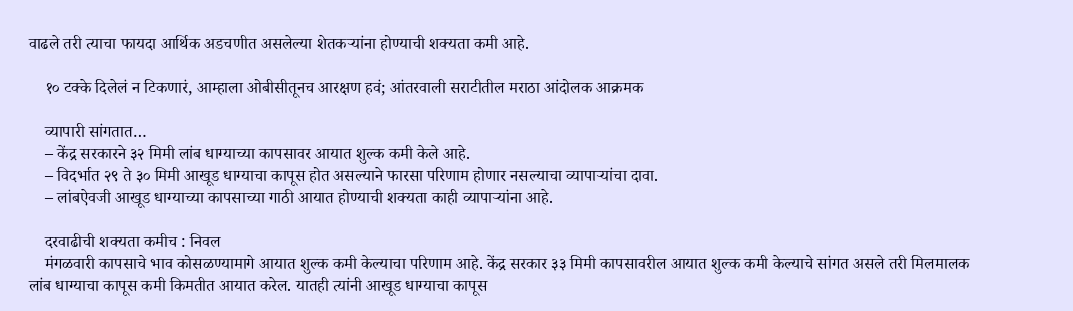वाढले तरी त्याचा फायदा आर्थिक अडचणीत असलेल्या शेतकऱ्यांना होण्याची शक्यता कमी आहे.

    १० टक्के दिलेलं न टिकणारं, आम्हाला ओबीसीतूनच आरक्षण हवं; आंतरवाली सराटीतील मराठा आंदोलक आक्रमक

    व्यापारी सांगतात…
    – केंद्र सरकारने ३२ मिमी लांब धाग्याच्या कापसावर आयात शुल्क कमी केले आहे.
    – विदर्भात २९ ते ३० मिमी आखूड धाग्याचा कापूस होत असल्याने फारसा परिणाम होणार नसल्याचा व्यापाऱ्यांचा दावा.
    – लांबऐवजी आखूड धाग्याच्या कापसाच्या गाठी आयात होण्याची शक्यता काही व्यापाऱ्यांना आहे.

    दरवाढीची शक्यता कमीच : निवल
    मंगळवारी कापसाचे भाव कोसळण्यामागे आयात शुल्क कमी केल्याचा परिणाम आहे. केंद्र सरकार ३३ मिमी कापसावरील आयात शुल्क कमी केल्याचे सांगत असले तरी मिलमालक लांब धाग्याचा कापूस कमी किमतीत आयात करेल. यातही त्यांनी आखूड धाग्याचा कापूस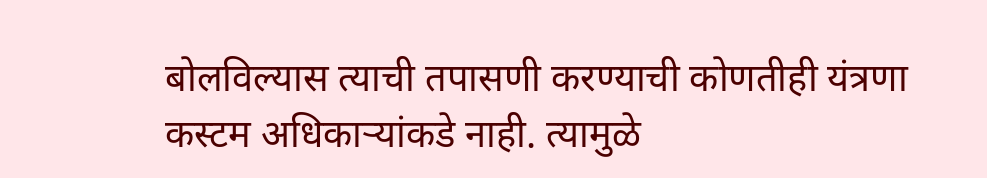बोलविल्यास त्याची तपासणी करण्याची कोणतीही यंत्रणा कस्टम अधिकाऱ्यांकडे नाही. त्यामुळे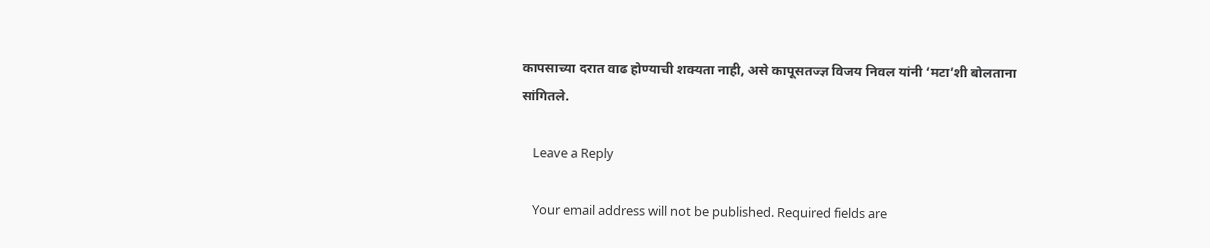कापसाच्या दरात वाढ होण्याची शक्यता नाही, असे कापूसतज्ज्ञ विजय निवल यांनी ‘मटा’शी बोलताना सांगितले.

    Leave a Reply

    Your email address will not be published. Required fields are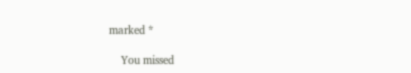marked *

    You missed